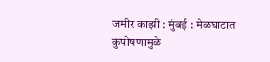जमीर काझी : मुंबई : मेळघाटात कुपोषणामुळे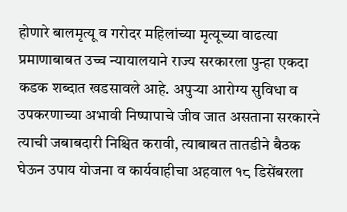होणारे बालमृत्यू व गरोदर महिलांच्या मृत्यूच्या वाढत्या प्रमाणाबाबत उच्च न्यायालयाने राज्य सरकारला पुन्हा एकदा कडक शब्दात खडसावले आहे. अपुऱ्या आरोग्य सुविधा व उपकरणाच्या अभावी निष्पापाचे जीव जात असताना सरकारने त्याची जबाबदारी निश्चित करावी, त्याबाबत तातडीने बैठक घेऊन उपाय योजना व कार्यवाहीचा अहवाल १८ डिसेंबरला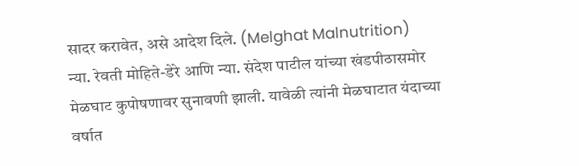सादर करावेत, असे आदेश दिले. (Melghat Malnutrition)
न्या. रेवती मोहिते-डेरे आणि न्या. संदेश पाटील यांच्या खंडपीठासमोर मेळघाट कुपोषणावर सुनावणी झाली. यावेळी त्यांनी मेळघाटात यंदाच्या वर्षात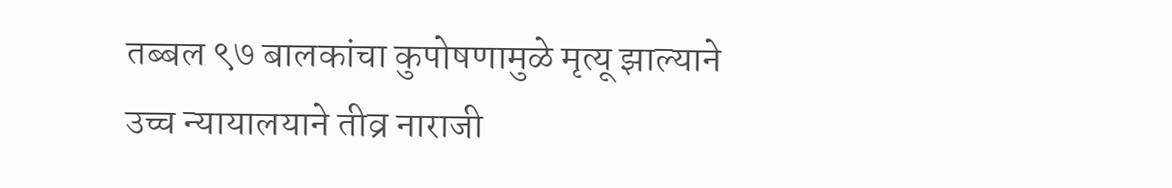तब्बल ९७ बालकांचा कुपोषणामुळे मृत्यू झाल्याने उच्च न्यायालयाने तीव्र नाराजी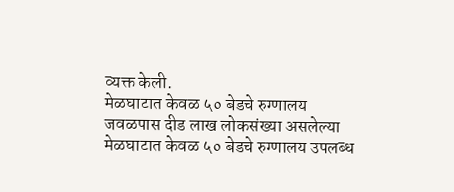व्यक्त केली.
मेळघाटात केवळ ५० बेडचे रुग्णालय
जवळपास दीड लाख लोकसंख्या असलेल्या मेळघाटात केवळ ५० बेडचे रुग्णालय उपलब्ध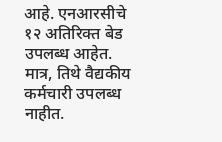आहे. एनआरसीचे १२ अतिरिक्त बेड उपलब्ध आहेत. मात्र, तिथे वैद्यकीय कर्मचारी उपलब्ध नाहीत.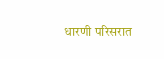धारणी परिसरात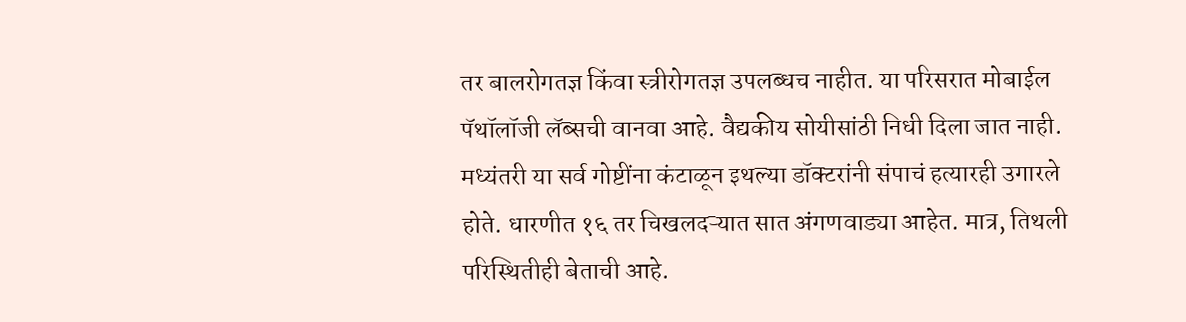तर बालरोगतज्ञ किंवा स्त्रीरोगतज्ञ उपलब्धच नाहीत. या परिसरात मोबाईल पॅथॉलॉजी लॅब्सची वानवा आहे. वैद्यकीय सोयीसांठी निधी दिला जात नाही. मध्यंतरी या सर्व गोष्टींना कंटाळून इथल्या डॉक्टरांनी संपाचं हत्यारही उगारले होते. धारणीत १६ तर चिखलदऱ्यात सात अंगणवाड्या आहेत. मात्र, तिथली परिस्थितीही बेताची आहे.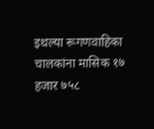इथल्या रूगणवाहिका चालकांना मासिक १७ हजार ७५८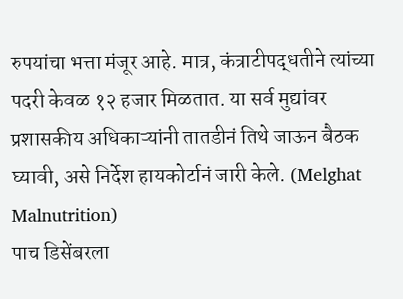रुपयांचा भत्ता मंजूर आहे. मात्र, कंत्राटीपद्धतीने त्यांच्या पदरी केवळ १२ हजार मिळतात. या सर्व मुद्यांवर प्रशासकीय अधिकाऱ्यांनी तातडीनं तिथे जाऊन बैठक घ्यावी, असे निर्देश हायकोर्टानं जारी केले. (Melghat Malnutrition)
पाच डिसेंबरला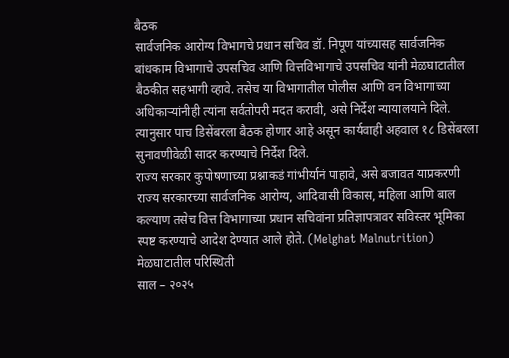बैठक
सार्वजनिक आरोग्य विभागचे प्रधान सचिव डॉ. निपूण यांच्यासह सार्वजनिक बांधकाम विभागाचे उपसचिव आणि वित्तविभागाचे उपसचिव यांनी मेळघाटातील बैठकीत सहभागी व्हावे. तसेच या विभागातील पोलीस आणि वन विभागाच्या अधिकाऱ्यांनीही त्यांना सर्वतोपरी मदत करावी, असे निर्देश न्यायालयाने दिले. त्यानुसार पाच डिसेंबरला बैठक होणार आहे असून कार्यवाही अहवाल १८ डिसेंबरला सुनावणीवेळी सादर करण्याचे निर्देश दिले.
राज्य सरकार कुपोषणाच्या प्रश्नाकडं गांभीर्यानं पाहावे, असे बजावत याप्रकरणी राज्य सरकारच्या सार्वजनिक आरोग्य, आदिवासी विकास, महिला आणि बाल कल्याण तसेच वित्त विभागाच्या प्रधान सचिवांना प्रतिज्ञापत्रावर सविस्तर भूमिका स्पष्ट करण्याचे आदेश देण्यात आले होते. (Melghat Malnutrition)
मेळघाटातील परिस्थिती
साल – २०२५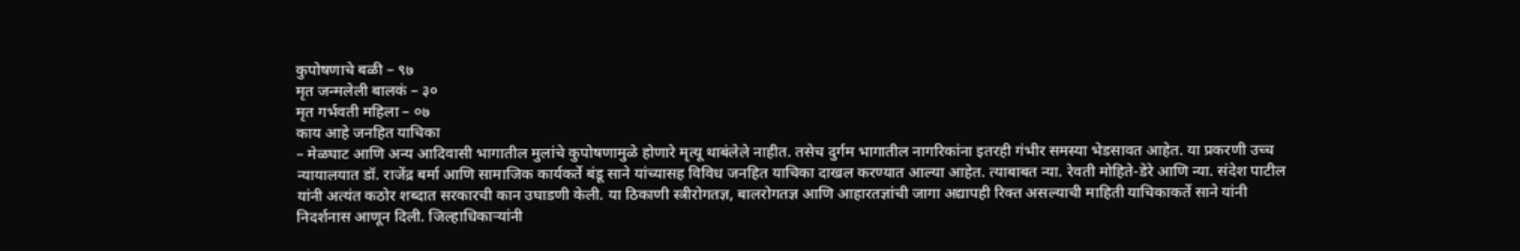कुपोषणाचे बळी – ९७
मृत जन्मलेली बालकं – ३०
मृत गर्भवती महिला – ०७
काय आहे जनहित याचिका
– मेळघाट आणि अन्य आदिवासी भागातील मुलांचे कुपोषणामुळे होणारे मृत्यू थाबंलेले नाहीत. तसेच दुर्गम भागातील नागरिकांना इतरही गंभीर समस्या भेडसावत आहेत. या प्रकरणी उच्च न्यायालयात डॉ. राजेंद्र बर्मा आणि सामाजिक कार्यकर्ते बंडू साने यांच्यासह विविध जनहित याचिका दाखल करण्यात आल्या आहेत. त्याबाबत न्या. रेवती मोहिते-डेरे आणि न्या. संदेश पाटील यांनी अत्यंत कठोर शब्दात सरकारची कान उघाडणी केली. या ठिकाणी स्त्रीरोगतज्ञ, बालरोगतज्ञ आणि आहारतज्ञांची जागा अद्यापही रिक्त असल्याची माहिती याचिकाकर्ते साने यांनी निदर्शनास आणून दिली. जिल्हाधिकाऱ्यांनी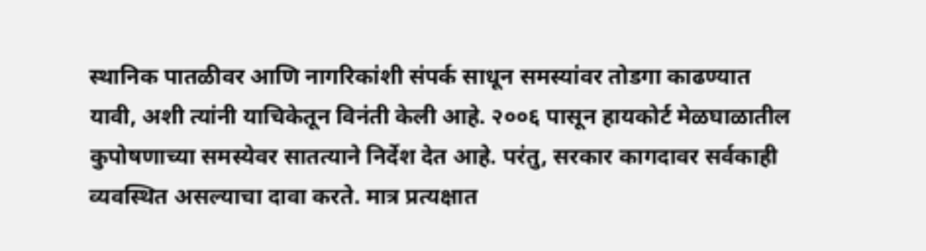स्थानिक पातळीवर आणि नागरिकांशी संपर्क साधून समस्यांवर तोडगा काढण्यात यावी, अशी त्यांनी याचिकेतून विनंती केली आहे. २००६ पासून हायकोर्ट मेळघाळातील कुपोषणाच्या समस्येवर सातत्याने निर्देश देत आहे. परंतु, सरकार कागदावर सर्वकाही व्यवस्थित असल्याचा दावा करते. मात्र प्रत्यक्षात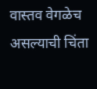वास्तव वेगळेच असल्याची चिंता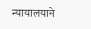न्यायालयाने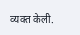व्यक्त केली.